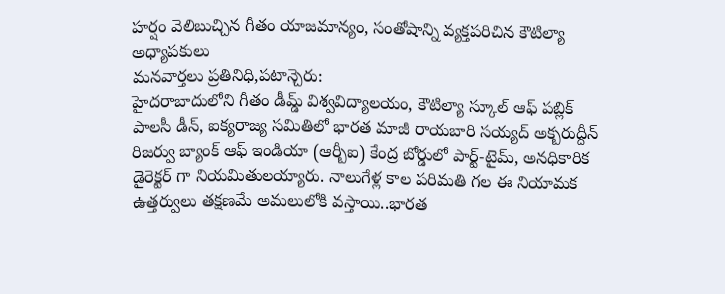హర్షం వెలిబుచ్చిన గీతం యాజమాన్యం, సంతోషాన్ని వ్యక్తపరిచిన కౌటిల్యా అధ్యాపకులు
మనవార్తలు ప్రతినిధి,పటాన్చెరు:
హైదరాబాదులోని గీతం డీమ్డ్ విశ్వవిద్యాలయం, కౌటిల్యా స్కూల్ ఆఫ్ పబ్లిక్ పాలసీ డీన్, ఐక్యరాజ్య సమితిలో భారత మాజీ రాయబారి సయ్యద్ అక్బరుద్దీన్ రిజర్వు బ్యాంక్ ఆఫ్ ఇండియా (ఆర్బీఐ) కేంద్ర బోర్డులో పార్ట్-టైమ్, అనధికారిక డైరెక్టర్ గా నియమితులయ్యారు. నాలుగేళ్ల కాల పరిమతి గల ఈ నియామక ఉత్తర్వులు తక్షణమే అమలులోకి వస్తాయి..భారత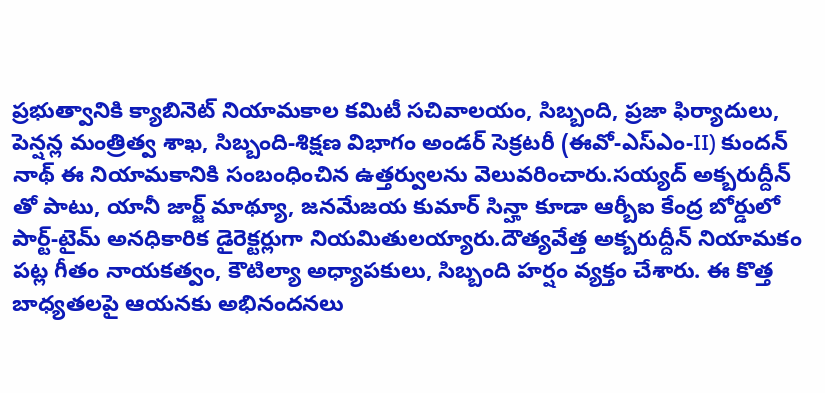ప్రభుత్వానికి క్యాబినెట్ నియామకాల కమిటీ సచివాలయం, సిబ్బంది, ప్రజా ఫిర్యాదులు, పెన్షన్ల మంత్రిత్వ శాఖ, సిబ్బంది-శిక్షణ విభాగం అండర్ సెక్రటరీ (ఈవో-ఎస్ఎం-II) కుందన్ నాథ్ ఈ నియామకానికి సంబంధించిన ఉత్తర్వులను వెలువరించారు.సయ్యద్ అక్బరుద్దీన్ తో పాటు, యానీ జార్జ్ మాథ్యూ, జనమేజయ కుమార్ సిన్హా కూడా ఆర్బీఐ కేంద్ర బోర్డులో పార్ట్-టైమ్ అనధికారిక డైరెక్టర్లుగా నియమితులయ్యారు.దౌత్యవేత్త అక్బరుద్దీన్ నియామకం పట్ల గీతం నాయకత్వం, కౌటిల్యా అధ్యాపకులు, సిబ్బంది హర్షం వ్యక్తం చేశారు. ఈ కొత్త బాధ్యతలపై ఆయనకు అభినందనలు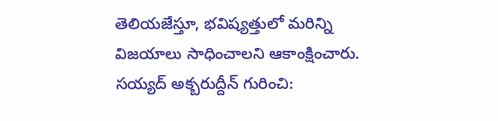తెలియజేస్తూ, భవిష్యత్తులో మరిన్ని విజయాలు సాధించాలని ఆకాంక్షించారు.
సయ్యద్ అక్బరుద్దీన్ గురించి: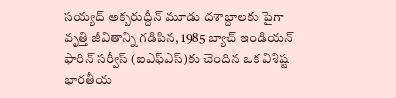సయ్యద్ అక్బరుద్దీన్ మూడు దశాబ్దాలకు పైగా వృత్తి జీవితాన్ని గడిపిన, 1985 బ్యాచ్ ఇండియన్ ఫారిన్ సర్వీస్ (ఐఎఫ్ఎస్)కు చెందిన ఒక విశిష్ట భారతీయ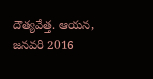దౌత్యవేత్త. ఆయన, జనవరి 2016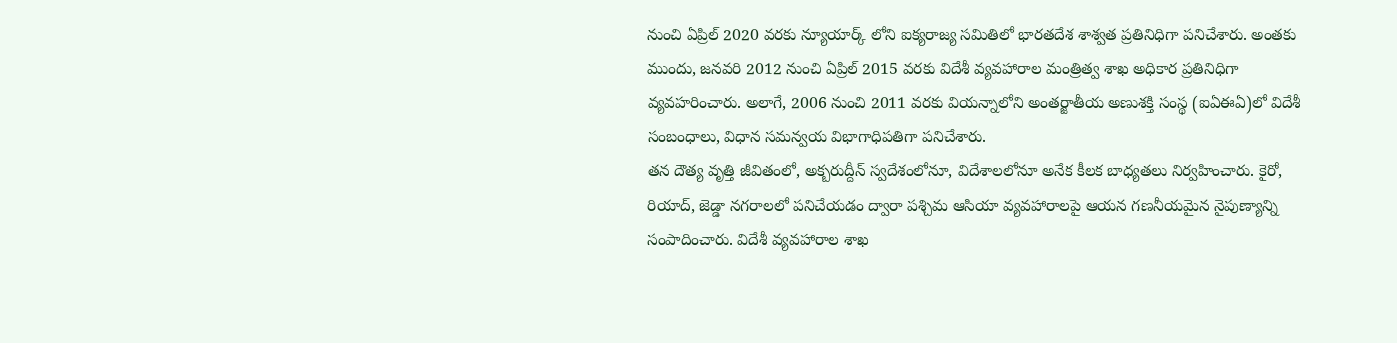నుంచి ఏప్రిల్ 2020 వరకు న్యూయార్క్ లోని ఐక్యరాజ్య సమితిలో భారతదేశ శాశ్వత ప్రతినిధిగా పనిచేశారు. అంతకు ముందు, జనవరి 2012 నుంచి ఏప్రిల్ 2015 వరకు విదేశీ వ్యవహారాల మంత్రిత్వ శాఖ అధికార ప్రతినిధిగా వ్యవహరించారు. అలాగే, 2006 నుంచి 2011 వరకు వియన్నాలోని అంతర్జాతీయ అణుశక్తి సంస్థ (ఐఏఈఏ)లో విదేశీ సంబంధాలు, విధాన సమన్వయ విభాగాధిపతిగా పనిచేశారు.
తన దౌత్య వృత్తి జీవితంలో, అక్బరుద్దీన్ స్వదేశంలోనూ, విదేశాలలోనూ అనేక కీలక బాధ్యతలు నిర్వహించారు. కైరో, రియాద్, జెడ్డా నగరాలలో పనిచేయడం ద్వారా పశ్చిమ ఆసియా వ్యవహారాలపై ఆయన గణనీయమైన నైపుణ్యాన్ని సంపాదించారు. విదేశీ వ్యవహారాల శాఖ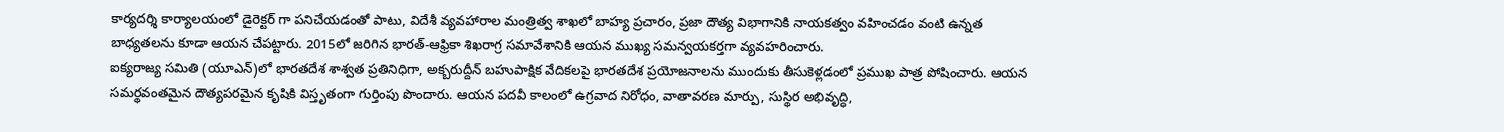కార్యదర్శి కార్యాలయంలో డైరెక్టర్ గా పనిచేయడంతో పాటు, విదేశీ వ్యవహారాల మంత్రిత్వ శాఖలో బాహ్య ప్రచారం, ప్రజా దౌత్య విభాగానికి నాయకత్వం వహించడం వంటి ఉన్నత బాధ్యతలను కూడా ఆయన చేపట్టారు. 2015లో జరిగిన భారత్-ఆఫ్రికా శిఖరాగ్ర సమావేశానికి ఆయన ముఖ్య సమన్వయకర్తగా వ్యవహరించారు.
ఐక్యరాజ్య సమితి (యూఎన్)లో భారతదేశ శాశ్వత ప్రతినిధిగా, అక్బరుద్దీన్ బహుపాక్షిక వేదికలపై భారతదేశ ప్రయోజనాలను ముందుకు తీసుకెళ్లడంలో ప్రముఖ పాత్ర పోషించారు. ఆయన సమర్థవంతమైన దౌత్యపరమైన కృషికి విస్తృతంగా గుర్తింపు పొందారు. ఆయన పదవీ కాలంలో ఉగ్రవాద నిరోధం, వాతావరణ మార్పు, సుస్థిర అభివృద్ధి,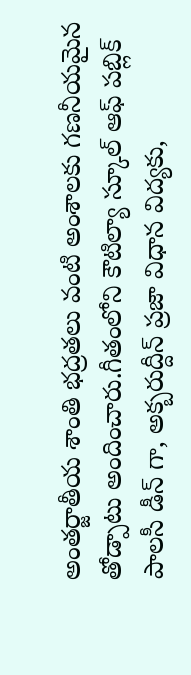అంతర్జాతీయ శాంతి భద్రతలు వంటి అంశాలకు గణనీయమైన తోడ్పాటు అందించారు.గీతంలోని కౌటిల్యా స్కూల్ ఆఫ్ పబ్లిక్ పాలసీ డీన్ గా, అక్బరుద్దీన్ ప్రజా విధాన విద్యకు,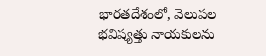భారతదేశంలో, వెలుపల భవిష్యత్తు నాయకులను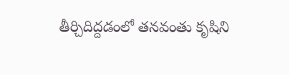తీర్చిదిద్దడంలో తనవంతు కృషిని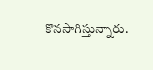కొనసాగిస్తున్నారు.